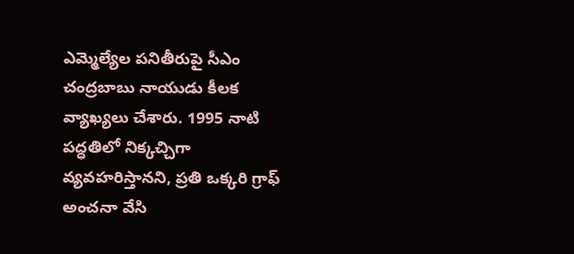ఎమ్మెల్యేల పనితీరుపై సీఎం చంద్రబాబు నాయుడు కీలక వ్యాఖ్యలు చేశారు. 1995 నాటి పద్ధతిలో నిక్కచ్చిగా వ్యవహరిస్తానని, ప్రతి ఒక్కరి గ్రాఫ్ అంచనా వేసి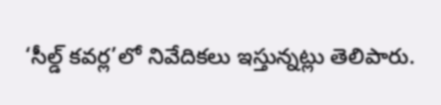‘సీల్డ్ కవర్ల’లో నివేదికలు ఇస్తున్నట్లు తెలిపారు.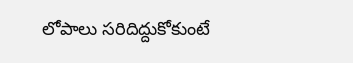లోపాలు సరిదిద్దుకోకుంటే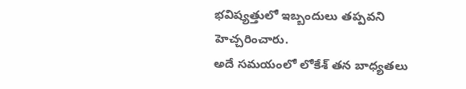భవిష్యత్తులో ఇబ్బందులు తప్పవని హెచ్చరించారు.
అదే సమయంలో లోకేశ్ తన బాధ్యతలు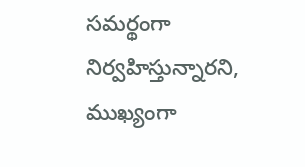సమర్థంగా నిర్వహిస్తున్నారని, ముఖ్యంగా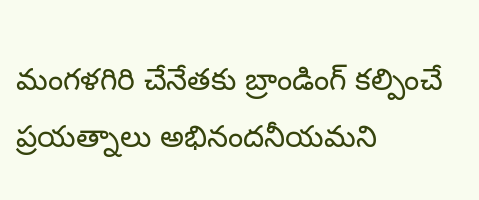మంగళగిరి చేనేతకు బ్రాండింగ్ కల్పించే ప్రయత్నాలు అభినందనీయమని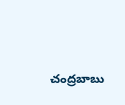చంద్రబాబు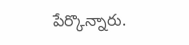పేర్కొన్నారు.